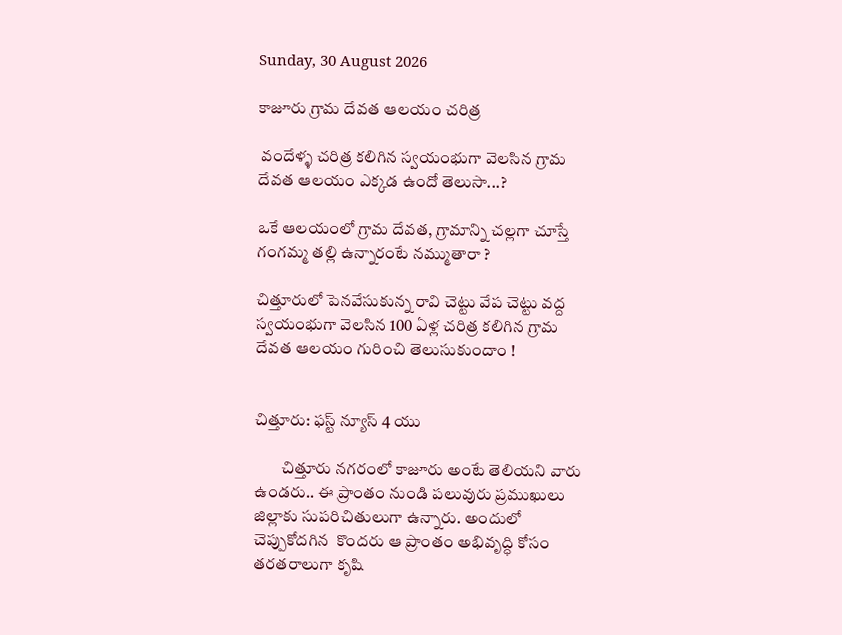Sunday, 30 August 2026

కాజూరు గ్రామ దేవత ఆలయం చరిత్ర

 వందేళ్ళ చరిత్ర కలిగిన స్వయంభుగా వెలసిన గ్రామ దేవత ఆలయం ఎక్కడ ఉందో తెలుసా...?

ఒకే ఆలయంలో గ్రామ దేవత, గ్రామాన్ని చల్లగా చూస్తే గంగమ్మ తల్లి ఉన్నారంటే నమ్ముతారా ?

చిత్తూరులో పెనవేసుకున్న రావి చెట్టు వేప చెట్టు వద్ద స్వయంభుగా వెలసిన 100 ఏళ్ల చరిత్ర కలిగిన గ్రామ దేవత ఆలయం గురించి తెలుసుకుందాం !


చిత్తూరు: ఫస్ట్ న్యూస్ 4 యు

        చిత్తూరు నగరంలో కాజూరు అంటే తెలియని వారు ఉండరు.. ఈ ప్రాంతం నుండి పలువురు ప్రముఖులు జిల్లాకు సుపరిచితులుగా ఉన్నారు. అందులో చెప్పుకోదగిన  కొందరు ఆ ప్రాంతం అభివృద్ధి కోసం తరతరాలుగా కృషి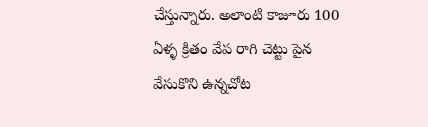చేస్తున్నారు. అలాంటి కాజూరు 100 ఏళ్ళ క్రితం వేప రాగి చెట్టు పైన వేసుకొని ఉన్నచోట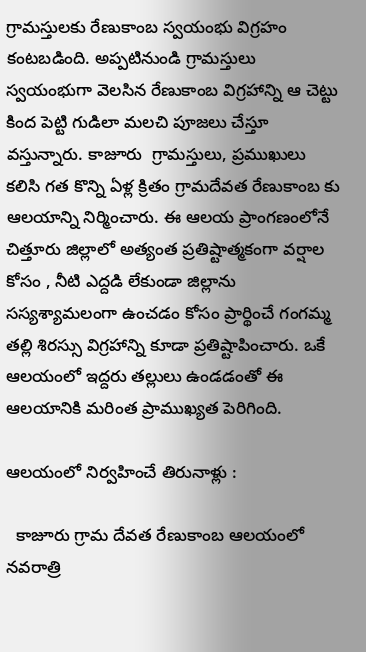గ్రామస్తులకు రేణుకాంబ స్వయంభు విగ్రహం కంటబడింది. అప్పటినుండి గ్రామస్తులు స్వయంభుగా వెలసిన రేణుకాంబ విగ్రహాన్ని ఆ చెట్టు కింద పెట్టి గుడిలా మలచి పూజలు చేస్తూ వస్తున్నారు. కాజూరు  గ్రామస్తులు, ప్రముఖులు కలిసి గత కొన్ని ఏళ్ల క్రితం గ్రామదేవత రేణుకాంబ కు ఆలయాన్ని నిర్మించారు. ఈ ఆలయ ప్రాంగణంలోనే చిత్తూరు జిల్లాలో అత్యంత ప్రతిష్టాత్మకంగా వర్షాల కోసం , నీటి ఎద్దడి లేకుండా జిల్లాను సస్యశ్యామలంగా ఉంచడం కోసం ప్రార్థించే గంగమ్మ తల్లి శిరస్సు విగ్రహాన్ని కూడా ప్రతిష్టాపించారు. ఒకే ఆలయంలో ఇద్దరు తల్లులు ఉండడంతో ఈ ఆలయానికి మరింత ప్రాముఖ్యత పెరిగింది.

ఆలయంలో నిర్వహించే తిరునాళ్లు :

  కాజూరు గ్రామ దేవత రేణుకాంబ ఆలయంలో నవరాత్రి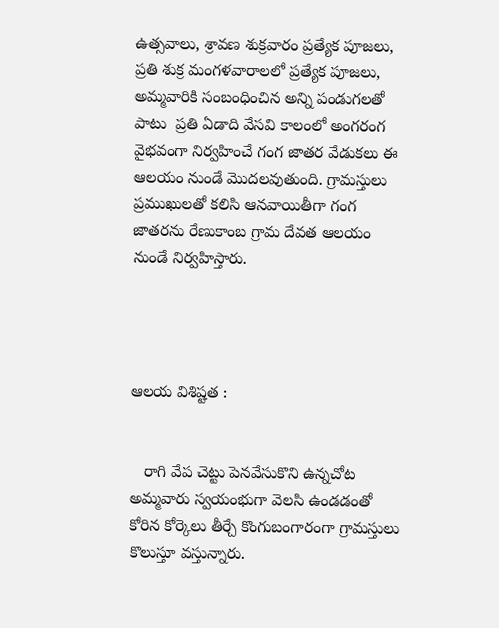ఉత్సవాలు, శ్రావణ శుక్రవారం ప్రత్యేక పూజలు, ప్రతి శుక్ర మంగళవారాలలో ప్రత్యేక పూజలు,  అమ్మవారికి సంబంధించిన అన్ని పండుగలతో పాటు  ప్రతి ఏడాది వేసవి కాలంలో అంగరంగ వైభవంగా నిర్వహించే గంగ జాతర వేడుకలు ఈ ఆలయం నుండే మొదలవుతుంది. గ్రామస్తులు ప్రముఖులతో కలిసి ఆనవాయితీగా గంగ జాతరను రేణుకాంబ గ్రామ దేవత ఆలయం నుండే నిర్వహిస్తారు.




ఆలయ విశిష్టత :


   రాగి వేప చెట్టు పెనవేసుకొని ఉన్నచోట అమ్మవారు స్వయంభుగా వెలసి ఉండడంతో కోరిన కోర్కెలు తీర్చే కొంగుబంగారంగా గ్రామస్తులు కొలుస్తూ వస్తున్నారు.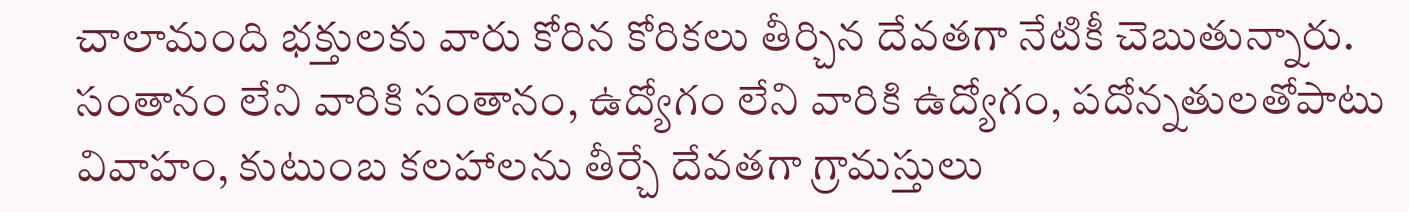చాలామంది భక్తులకు వారు కోరిన కోరికలు తీర్చిన దేవతగా నేటికీ చెబుతున్నారు. సంతానం లేని వారికి సంతానం, ఉద్యోగం లేని వారికి ఉద్యోగం, పదోన్నతులతోపాటు వివాహం, కుటుంబ కలహాలను తీర్చే దేవతగా గ్రామస్తులు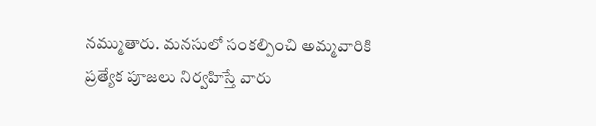నమ్ముతారు. మనసులో సంకల్పించి అమ్మవారికి ప్రత్యేక పూజలు నిర్వహిస్తే వారు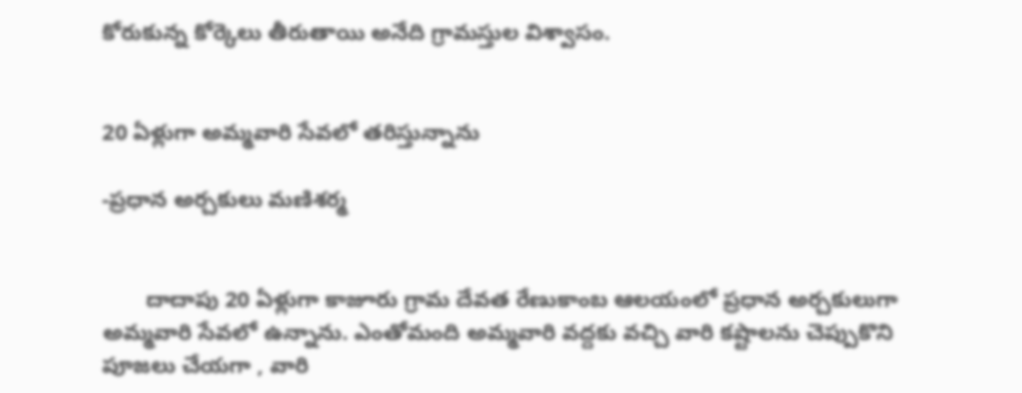కోరుకున్న కోర్కెలు తీరుతాయి అనేది గ్రామస్తుల విశ్వాసం.


20 ఏళ్లుగా అమ్మవారి సేవలో తరిస్తున్నాను

-ప్రధాన అర్చకులు మణిశర్మ


       దాదాపు 20 ఏళ్లుగా కాజూరు గ్రామ దేవత రేణుకాంబ ఆలయంలో ప్రధాన అర్చకులుగా అమ్మవారి సేవలో ఉన్నాను. ఎంతోమంది అమ్మవారి వద్దకు వచ్చి వారి కష్టాలను చెప్పుకొని పూజలు చేయగా , వారి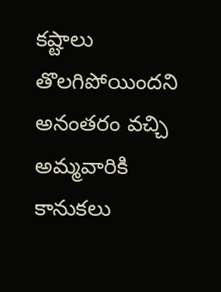కష్టాలు తొలగిపోయిందని అనంతరం వచ్చి అమ్మవారికి కానుకలు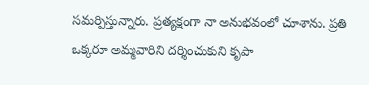సమర్పిస్తున్నారు. ప్రత్యక్షంగా నా అనుభవంలో చూశాను. ప్రతి ఒక్కరూ అమ్మవారిని దర్శించుకుని కృపా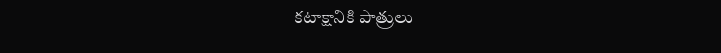కటాక్షానికి పాత్రులు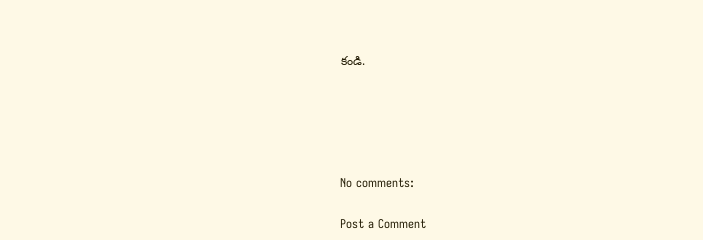కండి.





No comments:

Post a Comment